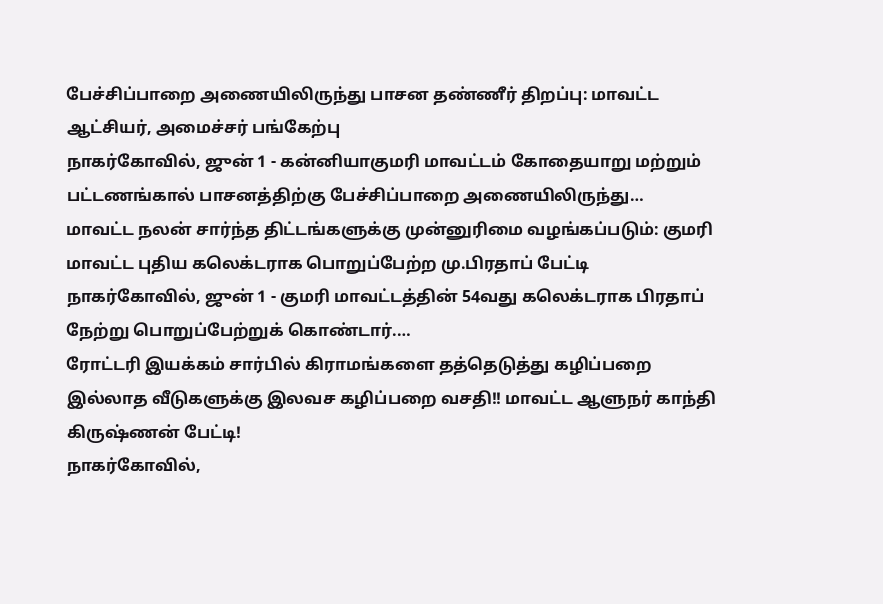பேச்சிப்பாறை அணையிலிருந்து பாசன தண்ணீர் திறப்பு: மாவட்ட ஆட்சியர், அமைச்சர் பங்கேற்பு
நாகர்கோவில், ஜுன் 1 - கன்னியாகுமரி மாவட்டம் கோதையாறு மற்றும் பட்டணங்கால் பாசனத்திற்கு பேச்சிப்பாறை அணையிலிருந்து…
மாவட்ட நலன் சார்ந்த திட்டங்களுக்கு முன்னுரிமை வழங்கப்படும்: குமரி மாவட்ட புதிய கலெக்டராக பொறுப்பேற்ற மு.பிரதாப் பேட்டி
நாகர்கோவில், ஜுன் 1 - குமரி மாவட்டத்தின் 54வது கலெக்டராக பிரதாப் நேற்று பொறுப்பேற்றுக் கொண்டார்.…
ரோட்டரி இயக்கம் சார்பில் கிராமங்களை தத்தெடுத்து கழிப்பறை இல்லாத வீடுகளுக்கு இலவச கழிப்பறை வசதி!! மாவட்ட ஆளுநர் காந்தி கிருஷ்ணன் பேட்டி!
நாகர்கோவில்,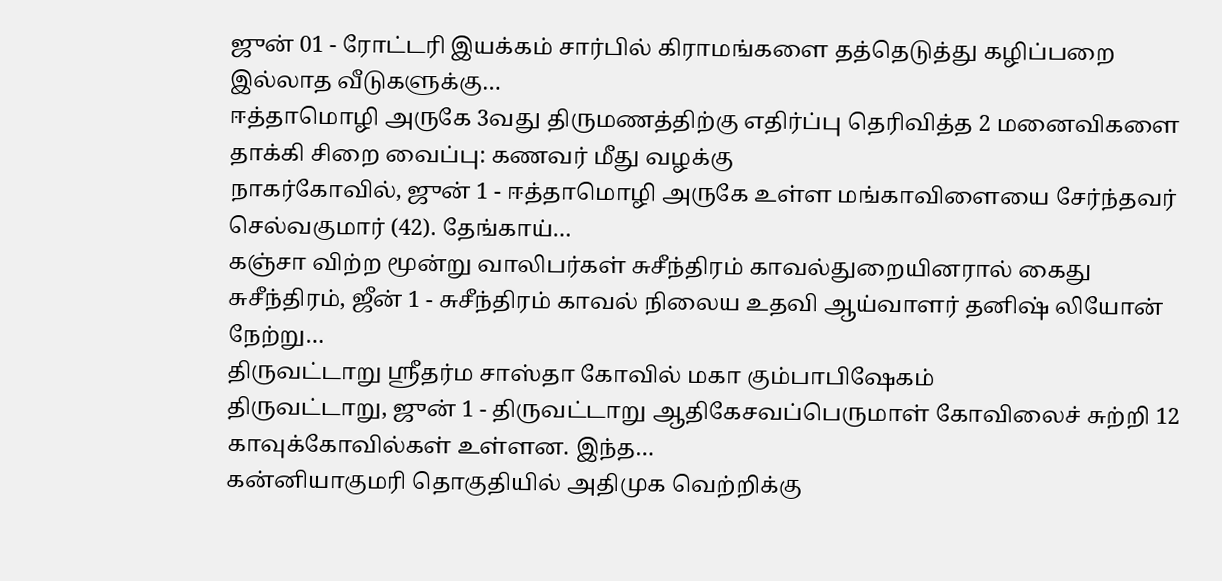ஜுன் 01 - ரோட்டரி இயக்கம் சார்பில் கிராமங்களை தத்தெடுத்து கழிப்பறை இல்லாத வீடுகளுக்கு…
ஈத்தாமொழி அருகே 3வது திருமணத்திற்கு எதிர்ப்பு தெரிவித்த 2 மனைவிகளை தாக்கி சிறை வைப்பு: கணவர் மீது வழக்கு
நாகர்கோவில், ஜுன் 1 - ஈத்தாமொழி அருகே உள்ள மங்காவிளையை சேர்ந்தவர் செல்வகுமார் (42). தேங்காய்…
கஞ்சா விற்ற மூன்று வாலிபர்கள் சுசீந்திரம் காவல்துறையினரால் கைது
சுசீந்திரம், ஜீன் 1 - சுசீந்திரம் காவல் நிலைய உதவி ஆய்வாளர் தனிஷ் லியோன் நேற்று…
திருவட்டாறு ஸ்ரீதர்ம சாஸ்தா கோவில் மகா கும்பாபிஷேகம்
திருவட்டாறு, ஜுன் 1 - திருவட்டாறு ஆதிகேசவப்பெருமாள் கோவிலைச் சுற்றி 12 காவுக்கோவில்கள் உள்ளன. இந்த…
கன்னியாகுமரி தொகுதியில் அதிமுக வெற்றிக்கு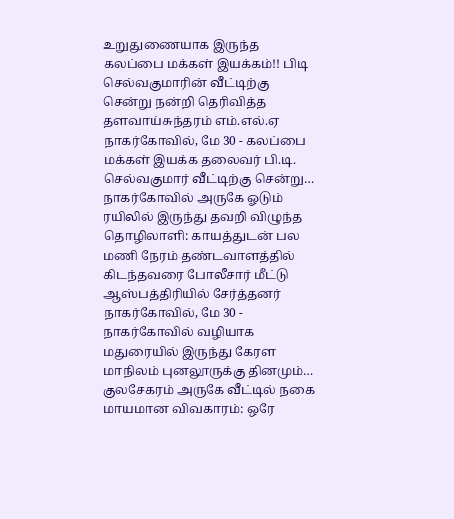உறுதுணையாக இருந்த கலப்பை மக்கள் இயக்கம்!! பிடி செல்வகுமாரின் வீட்டிற்கு சென்று நன்றி தெரிவித்த தளவாய்சுந்தரம் எம்.எல்.ஏ
நாகர்கோவில், மே 30 - கலப்பை மக்கள் இயக்க தலைவர் பி.டி. செல்வகுமார் வீட்டிற்கு சென்று…
நாகர்கோவில் அருகே ஓடும் ரயிலில் இருந்து தவறி விழுந்த தொழிலாளி: காயத்துடன் பல மணி நேரம் தண்டவாளத்தில் கிடந்தவரை போலீசார் மீட்டு ஆஸ்பத்திரியில் சேர்த்தனர்
நாகர்கோவில், மே 30 - நாகர்கோவில் வழியாக மதுரையில் இருந்து கேரள மாநிலம் புனலூருக்கு தினமும்…
குலசேகரம் அருகே வீட்டில் நகை மாயமான விவகாரம்: ஒரே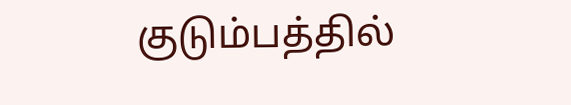குடும்பத்தில்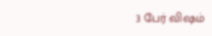3 பேர் விஷம்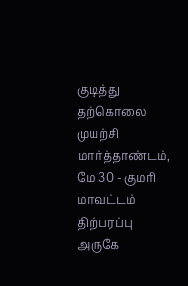குடித்து தற்கொலை முயற்சி
மார்த்தாண்டம், மே 30 - குமரி மாவட்டம் திற்பரப்பு அருகே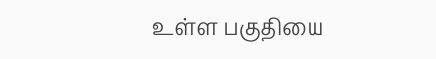உள்ள பகுதியை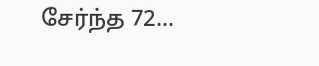சேர்ந்த 72…